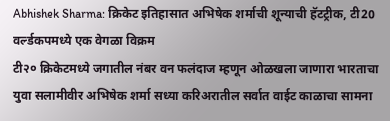Abhishek Sharma: क्रिकेट इतिहासात अभिषेक शर्माची शून्याची हॅटट्रीक, टी20 वर्ल्डकपमध्ये एक वेगळा विक्रम
टी२० क्रिकेटमध्ये जगातील नंबर वन फलंदाज म्हणून ओळखला जाणारा भारताचा युवा सलामीवीर अभिषेक शर्मा सध्या करिअरातील सर्वात वाईट काळाचा सामना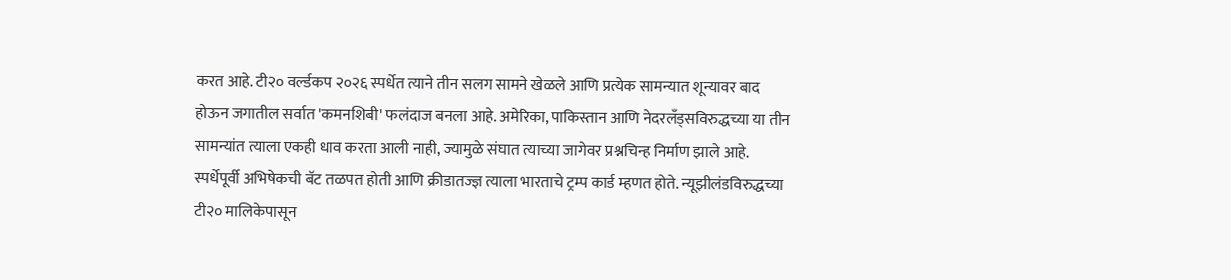करत आहे. टी२० वर्ल्डकप २०२६ स्पर्धेत त्याने तीन सलग सामने खेळले आणि प्रत्येक सामन्यात शून्यावर बाद होऊन जगातील सर्वात 'कमनशिबी' फलंदाज बनला आहे. अमेरिका, पाकिस्तान आणि नेदरलँड्सविरुद्धच्या या तीन सामन्यांत त्याला एकही धाव करता आली नाही, ज्यामुळे संघात त्याच्या जागेवर प्रश्नचिन्ह निर्माण झाले आहे.
स्पर्धेपूर्वी अभिषेकची बॅट तळपत होती आणि क्रीडातज्ज्ञ त्याला भारताचे ट्रम्प कार्ड म्हणत होते. न्यूझीलंडविरुद्धच्या टी२० मालिकेपासून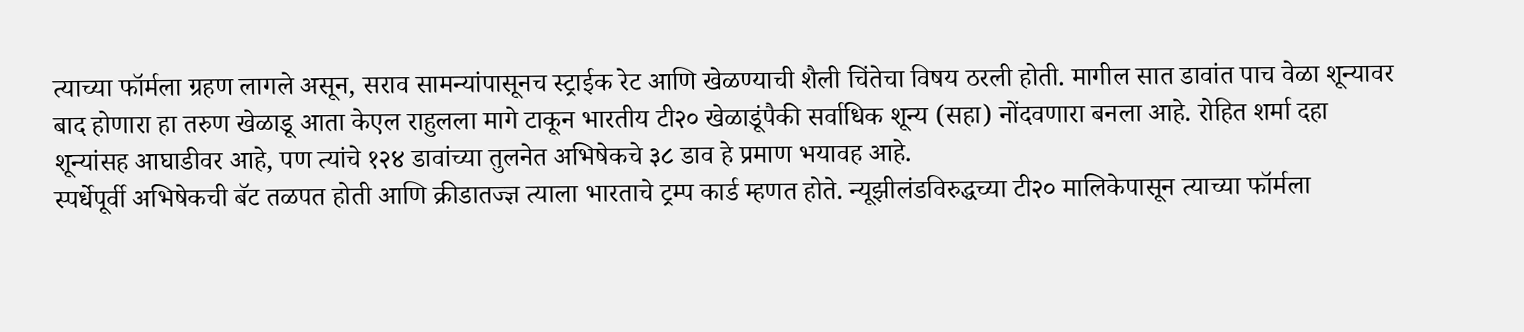त्याच्या फॉर्मला ग्रहण लागले असून, सराव सामन्यांपासूनच स्ट्राईक रेट आणि खेळण्याची शैली चिंतेचा विषय ठरली होती. मागील सात डावांत पाच वेळा शून्यावर बाद होणारा हा तरुण खेळाडू आता केएल राहुलला मागे टाकून भारतीय टी२० खेळाडूंपैकी सर्वाधिक शून्य (सहा) नोंदवणारा बनला आहे. रोहित शर्मा दहा शून्यांसह आघाडीवर आहे, पण त्यांचे १२४ डावांच्या तुलनेत अभिषेकचे ३८ डाव हे प्रमाण भयावह आहे.
स्पर्धेपूर्वी अभिषेकची बॅट तळपत होती आणि क्रीडातज्ज्ञ त्याला भारताचे ट्रम्प कार्ड म्हणत होते. न्यूझीलंडविरुद्धच्या टी२० मालिकेपासून त्याच्या फॉर्मला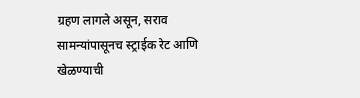ग्रहण लागले असून, सराव सामन्यांपासूनच स्ट्राईक रेट आणि खेळण्याची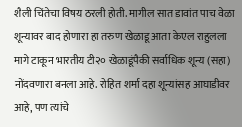शैली चिंतेचा विषय ठरली होती. मागील सात डावांत पाच वेळा शून्यावर बाद होणारा हा तरुण खेळाडू आता केएल राहुलला मागे टाकून भारतीय टी२० खेळाडूंपैकी सर्वाधिक शून्य (सहा) नोंदवणारा बनला आहे. रोहित शर्मा दहा शून्यांसह आघाडीवर आहे, पण त्यांचे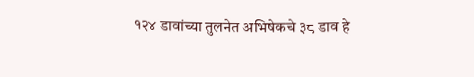१२४ डावांच्या तुलनेत अभिषेकचे ३८ डाव हे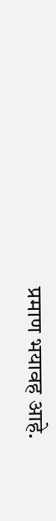प्रमाण भयावह आहे.